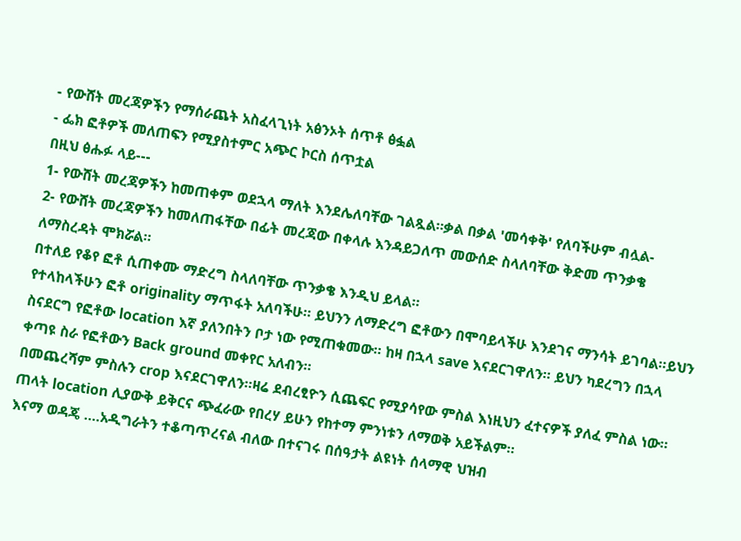- የውሸት መረጃዎችን የማሰራጨት አስፈላጊነት አፅንኦት ሰጥቶ ፅፏል
- ፌክ ፎቶዎች መለጠፍን የሚያስተምር አጭር ኮርስ ሰጥቷል
በዚህ ፅሑፉ ላይ---
1- የውሸት መረጃዎችን ከመጠቀም ወደኋላ ማለት እንደሌለባቸው ገልጿል።ቃል በቃል 'መሳቀቅ' የለባችሁም ብሏል-
2- የውሸት መረጃዎችን ከመለጠፋቸው በፊት መረጃው በቀላሉ እንዳይጋለጥ መውሰድ ስላለባቸው ቅድመ ጥንቃቄ ለማስረዳት ሞክሯል።
በተለይ የቆየ ፎቶ ሲጠቀሙ ማድረግ ስላለባቸው ጥንቃቄ እንዲህ ይላል።
የተላከላችሁን ፎቶ originality ማጥፋት አለባችሁ። ይህንን ለማድረግ ፎቶውን በሞባይላችሁ እንደገና ማንሳት ይገባል።ይህን ስናደርግ የፎቶው location እኛ ያለንበትን ቦታ ነው የሚጠቁመው። ከዛ በኋላ save እናደርገዋለን። ይህን ካደረግን በኋላ ቀጣዩ ስራ የፎቶውን Back ground መቀየር አለብን።
በመጨረሻም ምስሉን crop እናደርገዋለን።ዛሬ ደብረፂዮን ሲጨፍር የሚያሳየው ምስል እነዚህን ፈተናዎች ያለፈ ምስል ነው። ጠላት location ሊያውቅ ይቅርና ጭፈራው የበረሃ ይሁን የከተማ ምንነቱን ለማወቅ አይችልም።
እናማ ወዳጄ ....አዲግራትን ተቆጣጥረናል ብለው በተናገሩ በሰዓታት ልዩነት ሰላማዊ ህዝብ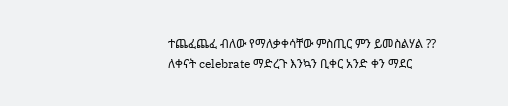ተጨፈጨፈ ብለው የማለቃቀሳቸው ምስጢር ምን ይመስልሃል ??
ለቀናት celebrate ማድረጉ እንኳን ቢቀር አንድ ቀን ማደር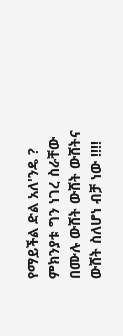የማይችል ድል አለ'ንዴ ?
ምክንያቱ ግን ነገረ ስራቸው በሙሉ ውሸት ውሸት ውሸትና ውሸት ስለሆነ ብቻ ነው !!!!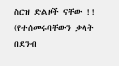ስርዝ ድልዞች ናቸው !!
(የተሰመሩባቸውን ቃላት በደንብ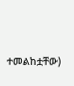ተመልከቷቸው)